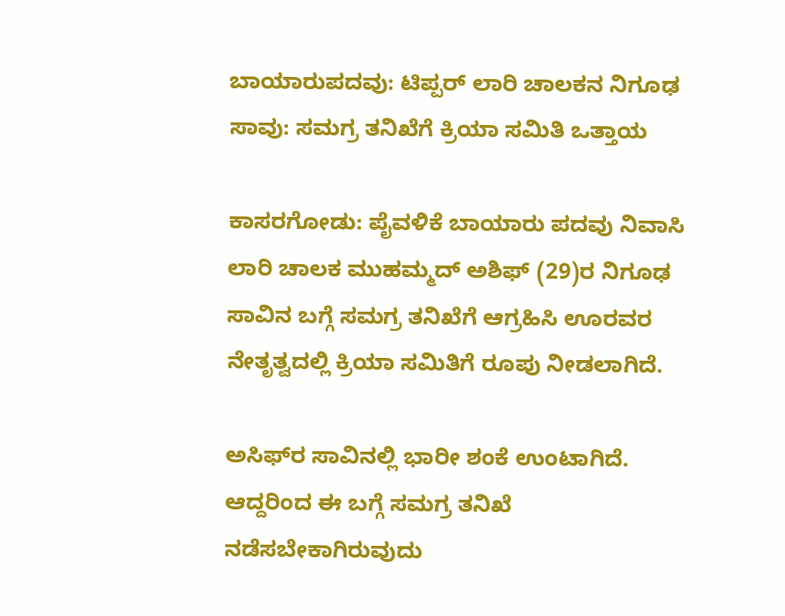ಬಾಯಾರುಪದವು: ಟಿಪ್ಪರ್ ಲಾರಿ ಚಾಲಕನ ನಿಗೂಢ ಸಾವು: ಸಮಗ್ರ ತನಿಖೆಗೆ ಕ್ರಿಯಾ ಸಮಿತಿ ಒತ್ತಾಯ

ಕಾಸರಗೋಡು: ಪೈವಳಿಕೆ ಬಾಯಾರು ಪದವು ನಿವಾಸಿ ಲಾರಿ ಚಾಲಕ ಮುಹಮ್ಮದ್ ಅಶಿಫ್ (29)ರ ನಿಗೂಢ ಸಾವಿನ ಬಗ್ಗೆ ಸಮಗ್ರ ತನಿಖೆಗೆ ಆಗ್ರಹಿಸಿ ಊರವರ ನೇತೃತ್ವದಲ್ಲಿ ಕ್ರಿಯಾ ಸಮಿತಿಗೆ ರೂಪು ನೀಡಲಾಗಿದೆ.

ಅಸಿಫ್‌ರ ಸಾವಿನಲ್ಲಿ ಭಾರೀ ಶಂಕೆ ಉಂಟಾಗಿದೆ. ಆದ್ದರಿಂದ ಈ ಬಗ್ಗೆ ಸಮಗ್ರ ತನಿಖೆ ನಡೆಸಬೇಕಾಗಿರುವುದು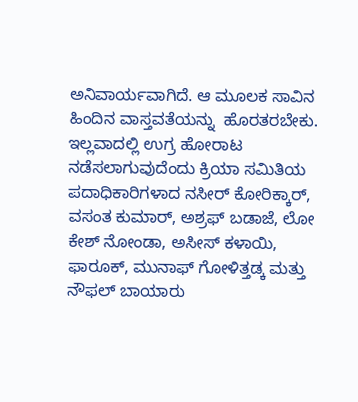ಅನಿವಾರ್ಯವಾಗಿದೆ. ಆ ಮೂಲಕ ಸಾವಿನ ಹಿಂದಿನ ವಾಸ್ತವತೆಯನ್ನು  ಹೊರತರಬೇಕು. ಇಲ್ಲವಾದಲ್ಲಿ ಉಗ್ರ ಹೋರಾಟ ನಡೆಸಲಾಗುವುದೆಂದು ಕ್ರಿಯಾ ಸಮಿತಿಯ ಪದಾಧಿಕಾರಿಗಳಾದ ನಸೀರ್ ಕೋರಿಕ್ಕಾರ್, ವಸಂತ ಕುಮಾರ್, ಅಶ್ರಫ್ ಬಡಾಜೆ, ಲೋ ಕೇಶ್ ನೋಂಡಾ, ಅಸೀಸ್ ಕಳಾಯಿ, ಫಾರೂಕ್, ಮುನಾಫ್ ಗೋಳಿತ್ತಡ್ಕ ಮತ್ತು ನೌಫಲ್ ಬಾಯಾರು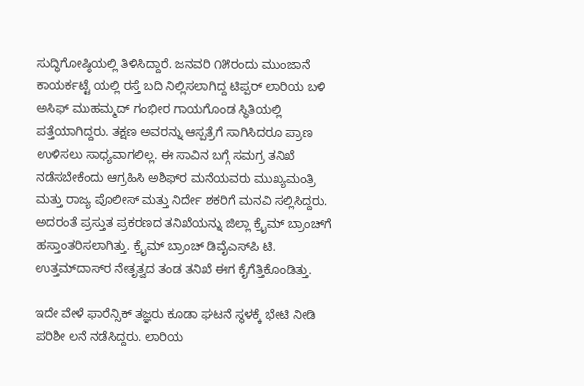ಸುದ್ಧಿಗೋಷ್ಠಿಯಲ್ಲಿ ತಿಳಿಸಿದ್ದಾರೆ. ಜನವರಿ ೧೫ರಂದು ಮುಂಜಾನೆ ಕಾಯರ್ಕಟ್ಟೆ ಯಲ್ಲಿ ರಸ್ತೆ ಬದಿ ನಿಲ್ಲಿಸಲಾಗಿದ್ದ ಟಿಪ್ಪರ್ ಲಾರಿಯ ಬಳಿ ಅಸಿಫ್ ಮುಹಮ್ಮದ್ ಗಂಭೀರ ಗಾಯಗೊಂಡ ಸ್ಥಿತಿಯಲ್ಲಿ ಪತ್ತೆಯಾಗಿದ್ದರು. ತಕ್ಷಣ ಅವರನ್ನು ಆಸ್ಪತ್ರೆಗೆ ಸಾಗಿಸಿದರೂ ಪ್ರಾಣ ಉಳಿಸಲು ಸಾಧ್ಯವಾಗಲಿಲ್ಲ. ಈ ಸಾವಿನ ಬಗ್ಗೆ ಸಮಗ್ರ ತನಿಖೆ ನಡೆಸಬೇಕೆಂದು ಆಗ್ರಹಿಸಿ ಅಶಿಫ್‌ರ ಮನೆಯವರು ಮುಖ್ಯಮಂತ್ರಿ ಮತ್ತು ರಾಜ್ಯ ಪೊಲೀಸ್ ಮತ್ತು ನಿರ್ದೇ ಶಕರಿಗೆ ಮನವಿ ಸಲ್ಲಿಸಿದ್ದರು. ಅದರಂತೆ ಪ್ರಸ್ತುತ ಪ್ರಕರಣದ ತನಿಖೆಯನ್ನು ಜಿಲ್ಲಾ ಕ್ರೈಮ್ ಬ್ರಾಂಚ್‌ಗೆ ಹಸ್ತಾಂತರಿಸಲಾಗಿತ್ತು. ಕ್ರೈಮ್ ಬ್ರಾಂಚ್ ಡಿವೈಎಸ್‌ಪಿ ಟಿ. ಉತ್ತಮ್‌ದಾಸ್‌ರ ನೇತೃತ್ವದ ತಂಡ ತನಿಖೆ ಈಗ ಕೈಗೆತ್ತಿಕೊಂಡಿತ್ತು.

ಇದೇ ವೇಳೆ ಫಾರೆನ್ಸಿಕ್ ತಜ್ಞರು ಕೂಡಾ ಘಟನೆ ಸ್ಥಳಕ್ಕೆ ಭೇಟಿ ನೀಡಿ ಪರಿಶೀ ಲನೆ ನಡೆಸಿದ್ದರು. ಲಾರಿಯ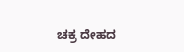ಚಕ್ರ ದೇಹದ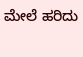ಮೇಲೆ ಹರಿದು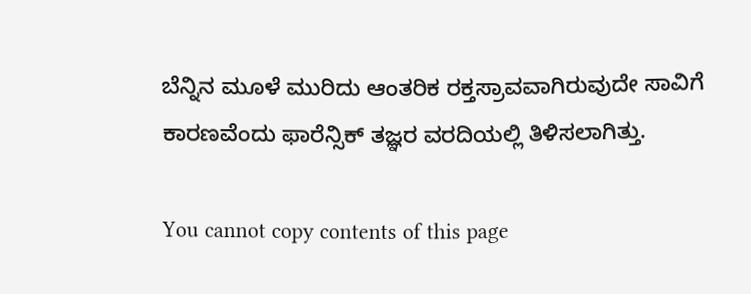ಬೆನ್ನಿನ ಮೂಳೆ ಮುರಿದು ಆಂತರಿಕ ರಕ್ತಸ್ರಾವವಾಗಿರುವುದೇ ಸಾವಿಗೆ ಕಾರಣವೆಂದು ಫಾರೆನ್ಸಿಕ್ ತಜ್ಞರ ವರದಿಯಲ್ಲಿ ತಿಳಿಸಲಾಗಿತ್ತು.

You cannot copy contents of this page